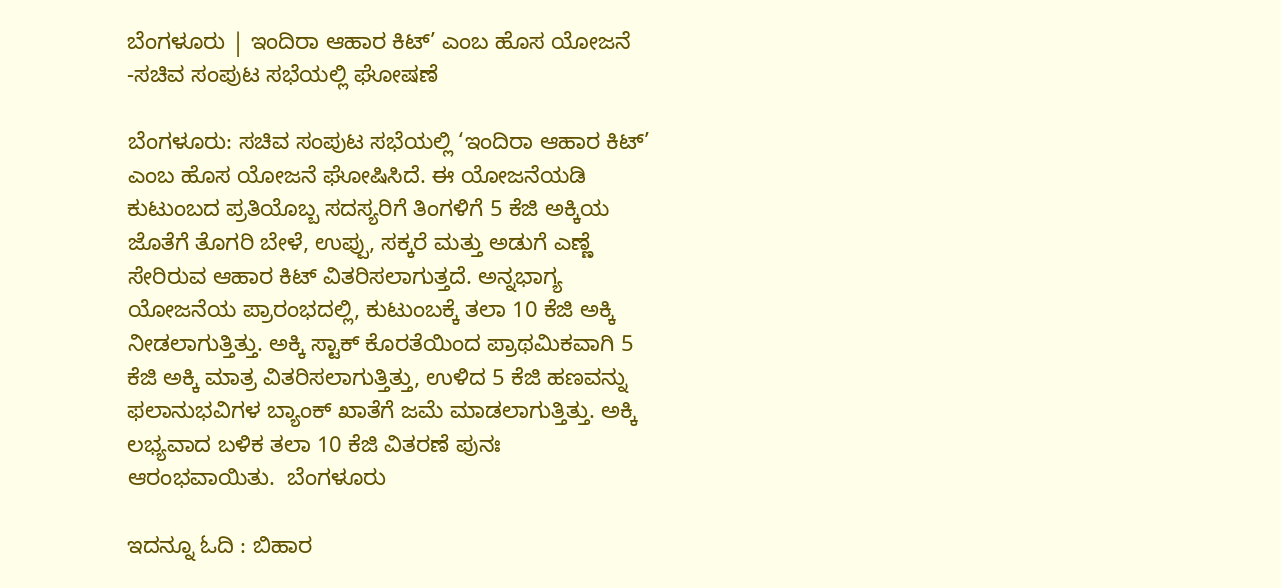ಬೆಂಗಳೂರು | ಇಂದಿರಾ ಆಹಾರ ಕಿಟ್’ ಎಂಬ ಹೊಸ ಯೋಜನೆ -ಸಚಿವ ಸಂಪುಟ ಸಭೆಯಲ್ಲಿ ಘೋಷಣೆ

ಬೆಂಗಳೂರು: ಸಚಿವ ಸಂಪುಟ ಸಭೆಯಲ್ಲಿ ‘ಇಂದಿರಾ ಆಹಾರ ಕಿಟ್’ ಎಂಬ ಹೊಸ ಯೋಜನೆ ಘೋಷಿಸಿದೆ. ಈ ಯೋಜನೆಯಡಿ ಕುಟುಂಬದ ಪ್ರತಿಯೊಬ್ಬ ಸದಸ್ಯರಿಗೆ ತಿಂಗಳಿಗೆ 5 ಕೆಜಿ ಅಕ್ಕಿಯ ಜೊತೆಗೆ ತೊಗರಿ ಬೇಳೆ, ಉಪ್ಪು, ಸಕ್ಕರೆ ಮತ್ತು ಅಡುಗೆ ಎಣ್ಣೆ ಸೇರಿರುವ ಆಹಾರ ಕಿಟ್ ವಿತರಿಸಲಾಗುತ್ತದೆ. ಅನ್ನಭಾಗ್ಯ ಯೋಜನೆಯ ಪ್ರಾರಂಭದಲ್ಲಿ, ಕುಟುಂಬಕ್ಕೆ ತಲಾ 10 ಕೆಜಿ ಅಕ್ಕಿ ನೀಡಲಾಗುತ್ತಿತ್ತು. ಅಕ್ಕಿ ಸ್ಟಾಕ್ ಕೊರತೆಯಿಂದ ಪ್ರಾಥಮಿಕವಾಗಿ 5 ಕೆಜಿ ಅಕ್ಕಿ ಮಾತ್ರ ವಿತರಿಸಲಾಗುತ್ತಿತ್ತು, ಉಳಿದ 5 ಕೆಜಿ ಹಣವನ್ನು ಫಲಾನುಭವಿಗಳ ಬ್ಯಾಂಕ್ ಖಾತೆಗೆ ಜಮೆ ಮಾಡಲಾಗುತ್ತಿತ್ತು. ಅಕ್ಕಿ ಲಭ್ಯವಾದ ಬಳಿಕ ತಲಾ 10 ಕೆಜಿ ವಿತರಣೆ ಪುನಃ ಆರಂಭವಾಯಿತು.  ಬೆಂಗಳೂರು

ಇದನ್ನೂ ಓದಿ : ಬಿಹಾರ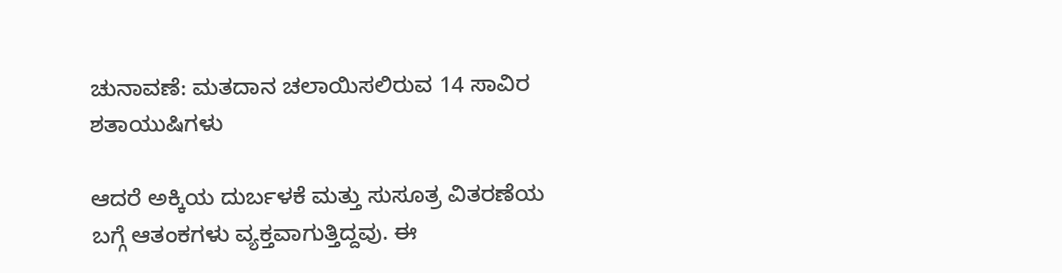ಚುನಾವಣೆ: ಮತದಾನ ಚಲಾಯಿಸಲಿರುವ 14 ಸಾವಿರ ಶತಾಯುಷಿಗಳು

ಆದರೆ ಅಕ್ಕಿಯ ದುರ್ಬಳಕೆ ಮತ್ತು ಸುಸೂತ್ರ ವಿತರಣೆಯ ಬಗ್ಗೆ ಆತಂಕಗಳು ವ್ಯಕ್ತವಾಗುತ್ತಿದ್ದವು. ಈ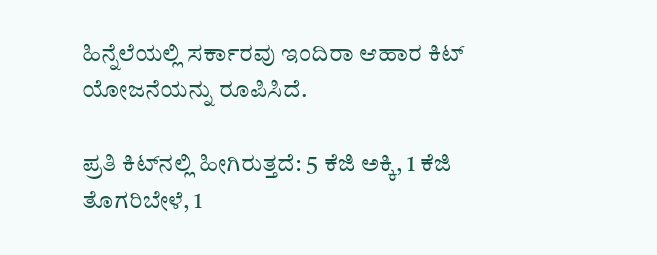ಹಿನ್ನೆಲೆಯಲ್ಲಿ ಸರ್ಕಾರವು ಇಂದಿರಾ ಆಹಾರ ಕಿಟ್ ಯೋಜನೆಯನ್ನು ರೂಪಿಸಿದೆ.

ಪ್ರತಿ ಕಿಟ್‌ನಲ್ಲಿ ಹೀಗಿರುತ್ತದೆ: 5 ಕೆಜಿ ಅಕ್ಕಿ, 1 ಕೆಜಿ ತೊಗರಿಬೇಳೆ, 1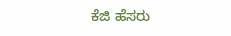ಕೆಜಿ ಹೆಸರು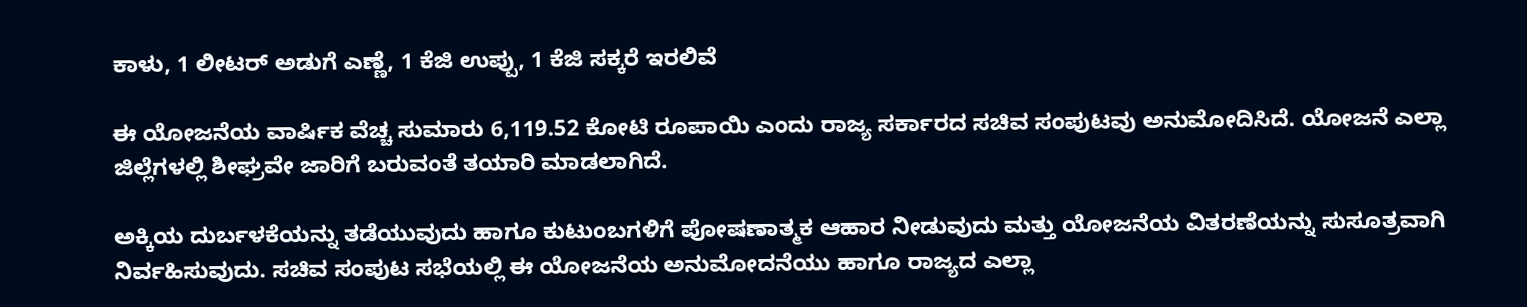ಕಾಳು, 1 ಲೀಟರ್ ಅಡುಗೆ ಎಣ್ಣೆ, 1 ಕೆಜಿ ಉಪ್ಪು, 1 ಕೆಜಿ ಸಕ್ಕರೆ ಇರಲಿವೆ

ಈ ಯೋಜನೆಯ ವಾರ್ಷಿಕ ವೆಚ್ಚ ಸುಮಾರು 6,119.52 ಕೋಟಿ ರೂಪಾಯಿ ಎಂದು ರಾಜ್ಯ ಸರ್ಕಾರದ ಸಚಿವ ಸಂಪುಟವು ಅನುಮೋದಿಸಿದೆ. ಯೋಜನೆ ಎಲ್ಲಾ ಜಿಲ್ಲೆಗಳಲ್ಲಿ ಶೀಘ್ರವೇ ಜಾರಿಗೆ ಬರುವಂತೆ ತಯಾರಿ ಮಾಡಲಾಗಿದೆ.

ಅಕ್ಕಿಯ ದುರ್ಬಳಕೆಯನ್ನು ತಡೆಯುವುದು ಹಾಗೂ ಕುಟುಂಬಗಳಿಗೆ ಪೋಷಣಾತ್ಮಕ ಆಹಾರ ನೀಡುವುದು ಮತ್ತು ಯೋಜನೆಯ ವಿತರಣೆಯನ್ನು ಸುಸೂತ್ರವಾಗಿ ನಿರ್ವಹಿಸುವುದು. ಸಚಿವ ಸಂಪುಟ ಸಭೆಯಲ್ಲಿ ಈ ಯೋಜನೆಯ ಅನುಮೋದನೆಯು ಹಾಗೂ ರಾಜ್ಯದ ಎಲ್ಲಾ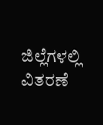ಜಿಲ್ಲೆಗಳಲ್ಲಿ ವಿತರಣೆ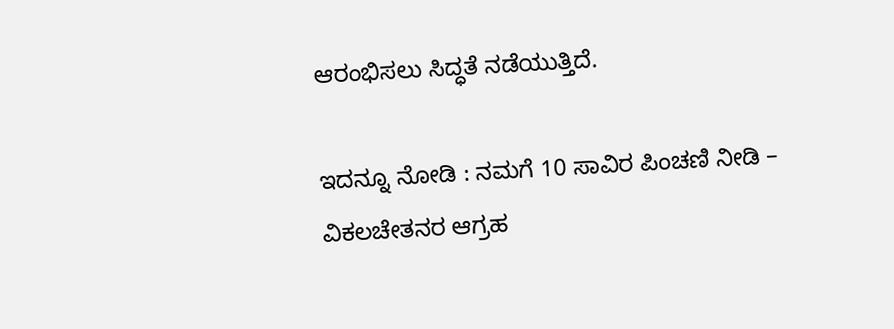ಆರಂಭಿಸಲು ಸಿದ್ಧತೆ ನಡೆಯುತ್ತಿದೆ.

ಇದನ್ನೂ ನೋಡಿ : ನಮಗೆ 10 ಸಾವಿರ ಪಿಂಚಣಿ ನೀಡಿ – ವಿಕಲಚೇತನರ ಆಗ್ರಹ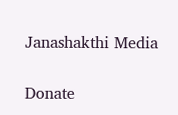Janashakthi Media

Donate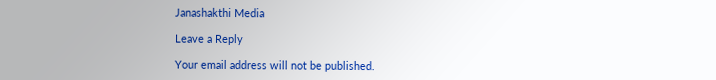Janashakthi Media

Leave a Reply

Your email address will not be published.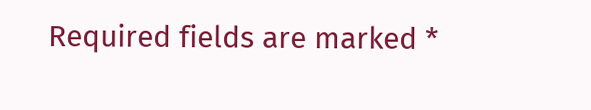Required fields are marked *